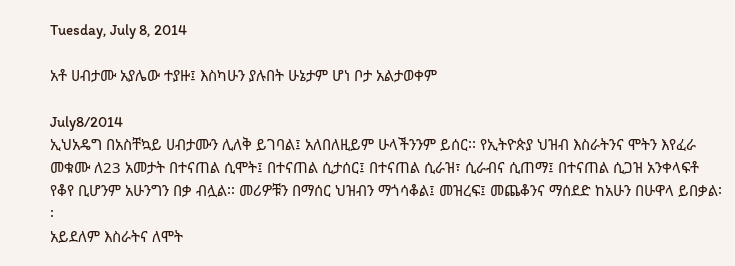Tuesday, July 8, 2014

አቶ ሀብታሙ አያሌው ተያዙ፤ እስካሁን ያሉበት ሁኔታም ሆነ ቦታ አልታወቀም

July8/2014
ኢህአዴግ በአስቸኳይ ሀብታሙን ሊለቅ ይገባል፤ አለበለዚይም ሁላችንንም ይሰር፡፡ የኢትዮጵያ ህዝብ እስራትንና ሞትን እየፈራ መቁሙ ለ23 አመታት በተናጠል ሲሞት፤ በተናጠል ሲታሰር፤ በተናጠል ሲራዝ፣ ሲራብና ሲጠማ፤ በተናጠል ሲጋዝ አንቀላፍቶ የቆየ ቢሆንም አሁንግን በቃ ብሏል፡፡ መሪዎቹን በማሰር ህዝብን ማጎሳቆል፤ መዝረፍ፤ መጨቆንና ማሰደድ ከአሁን በሁዋላ ይበቃል፡፡
አይደለም እስራትና ለሞት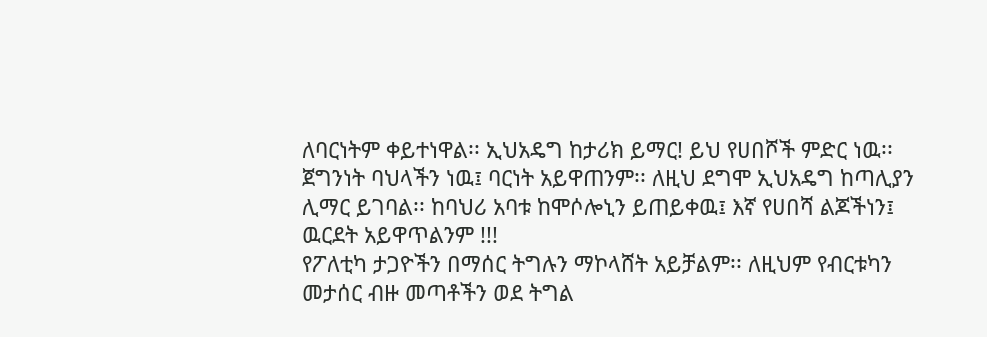ለባርነትም ቀይተነዋል፡፡ ኢህአዴግ ከታሪክ ይማር! ይህ የሀበሾች ምድር ነዉ፡፡ ጀግንነት ባህላችን ነዉ፤ ባርነት አይዋጠንም፡፡ ለዚህ ደግሞ ኢህአዴግ ከጣሊያን ሊማር ይገባል፡፡ ከባህሪ አባቱ ከሞሶሎኒን ይጠይቀዉ፤ እኛ የሀበሻ ልጆችነን፤ ዉርደት አይዋጥልንም !!!
የፖለቲካ ታጋዮችን በማሰር ትግሉን ማኮላሸት አይቻልም፡፡ ለዚህም የብርቱካን መታሰር ብዙ መጣቶችን ወደ ትግል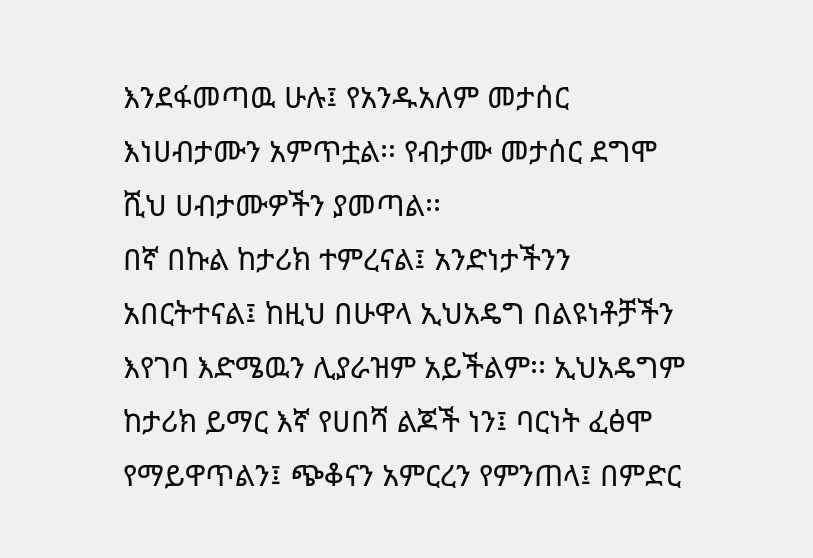እንደፋመጣዉ ሁሉ፤ የአንዱአለም መታሰር እነሀብታሙን አምጥቷል፡፡ የብታሙ መታሰር ደግሞ ሺህ ሀብታሙዎችን ያመጣል፡፡
በኛ በኩል ከታሪክ ተምረናል፤ አንድነታችንን አበርትተናል፤ ከዚህ በሁዋላ ኢህአዴግ በልዩነቶቻችን እየገባ እድሜዉን ሊያራዝም አይችልም፡፡ ኢህአዴግም ከታሪክ ይማር እኛ የሀበሻ ልጆች ነን፤ ባርነት ፈፅሞ የማይዋጥልን፤ ጭቆናን አምርረን የምንጠላ፤ በምድር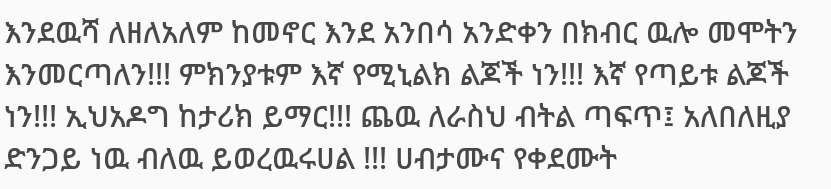እንደዉሻ ለዘለአለም ከመኖር እንደ አንበሳ አንድቀን በክብር ዉሎ መሞትን እንመርጣለን!!! ምክንያቱም እኛ የሚኒልክ ልጆች ነን!!! እኛ የጣይቱ ልጆች ነን!!! ኢህአዶግ ከታሪክ ይማር!!! ጨዉ ለራስህ ብትል ጣፍጥ፤ አለበለዚያ ድንጋይ ነዉ ብለዉ ይወረዉሩሀል !!! ሀብታሙና የቀደሙት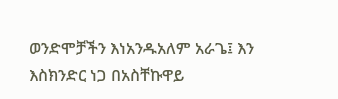ወንድሞቻችን እነአንዱአለም አራጌ፤ እን እስክንድር ነጋ በአስቸኩዋይ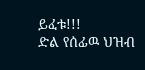ይፈቱ!!!
ድል የሰፊዉ ህዝብ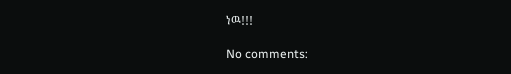ነዉ!!!

No comments: